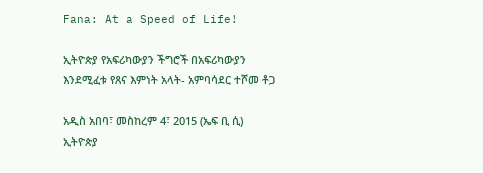Fana: At a Speed of Life!

ኢትዮጵያ የአፍሪካውያን ችግሮች በአፍሪካውያን እንደሚፈቱ የጸና እምነት አላት- አምባሳደር ተሾመ ቶጋ

አዲስ አበባ፣ መስከረም 4፣ 2015 (ኤፍ ቢ ሲ) ኢትዮጵያ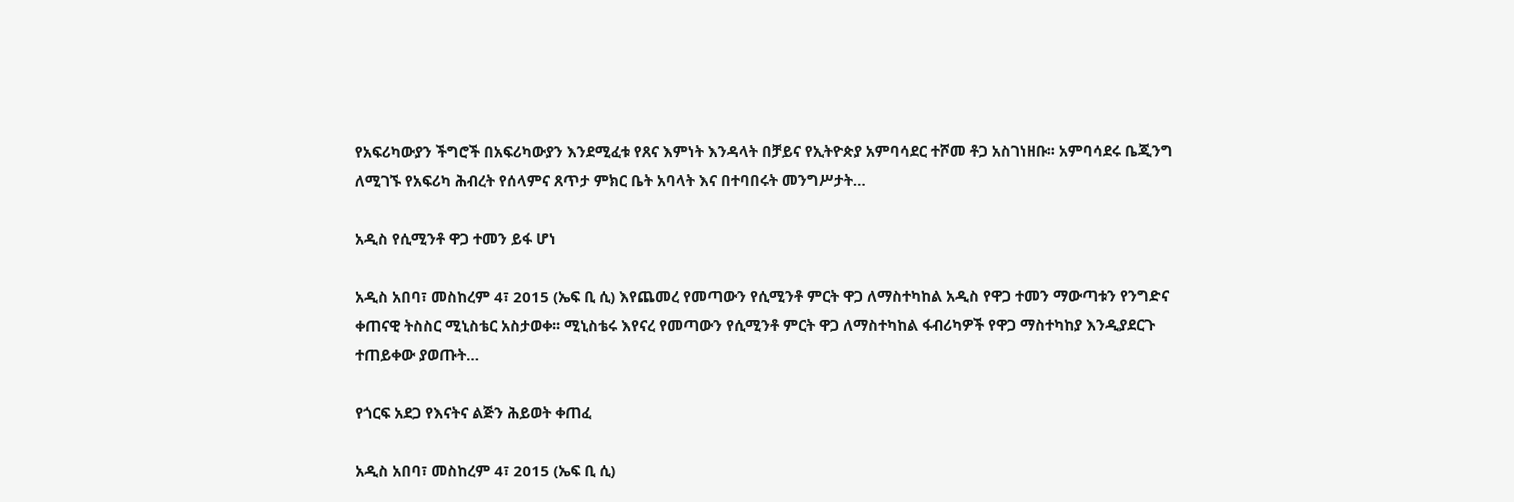የአፍሪካውያን ችግሮች በአፍሪካውያን እንደሚፈቱ የጸና እምነት እንዳላት በቻይና የኢትዮጵያ አምባሳደር ተሾመ ቶጋ አስገነዘቡ፡፡ አምባሳደሩ ቤጂንግ ለሚገኙ የአፍሪካ ሕብረት የሰላምና ጸጥታ ምክር ቤት አባላት እና በተባበሩት መንግሥታት…

አዲስ የሲሚንቶ ዋጋ ተመን ይፋ ሆነ

አዲስ አበባ፣ መስከረም 4፣ 2015 (ኤፍ ቢ ሲ) እየጨመረ የመጣውን የሲሚንቶ ምርት ዋጋ ለማስተካከል አዲስ የዋጋ ተመን ማውጣቱን የንግድና ቀጠናዊ ትስስር ሚኒስቴር አስታወቀ፡፡ ሚኒስቴሩ እየናረ የመጣውን የሲሚንቶ ምርት ዋጋ ለማስተካከል ፋብሪካዎች የዋጋ ማስተካከያ እንዲያደርጉ ተጠይቀው ያወጡት…

የጎርፍ አደጋ የእናትና ልጅን ሕይወት ቀጠፈ

አዲስ አበባ፣ መስከረም 4፣ 2015 (ኤፍ ቢ ሲ)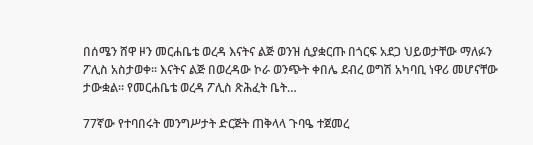በሰሜን ሸዋ ዞን መርሐቤቴ ወረዳ እናትና ልጅ ወንዝ ሲያቋርጡ በጎርፍ አደጋ ህይወታቸው ማለፉን ፖሊስ አስታወቀ። እናትና ልጅ በወረዳው ኮራ ወንጭት ቀበሌ ደብረ ወግሽ አካባቢ ነዋሪ መሆናቸው ታውቋል። የመርሐቤቴ ወረዳ ፖሊስ ጽሕፈት ቤት…

77ኛው የተባበሩት መንግሥታት ድርጅት ጠቅላላ ጉባዔ ተጀመረ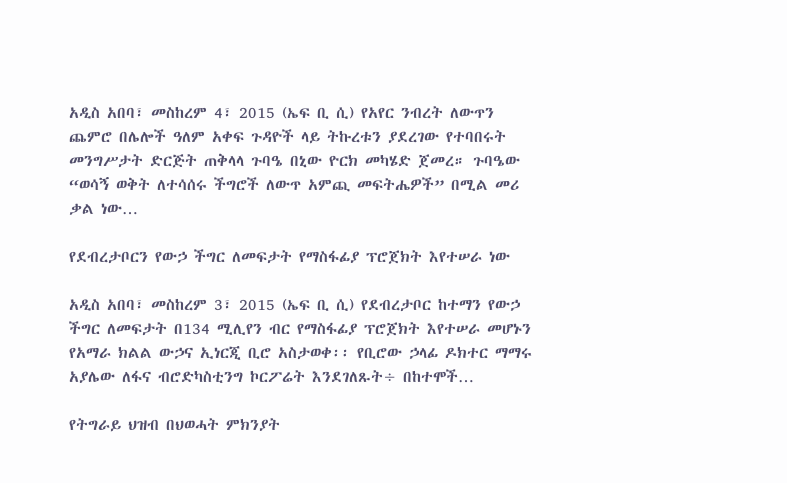አዲስ አበባ፣ መስከረም 4፣ 2015 (ኤፍ ቢ ሲ) የአየር ንብረት ለውጥን ጨምሮ በሌሎች ዓለም አቀፍ ጉዳዮች ላይ ትኩረቱን ያደረገው የተባበሩት መንግሥታት ድርጅት ጠቅላላ ጉባዔ በኒው ዮርክ መካሄድ ጀመረ። ጉባዔው “ወሳኝ ወቅት ለተሳሰሩ ችግሮች ለውጥ አምጪ መፍትሔዎች” በሚል መሪ ቃል ነው…

የደብረታቦርን የውኃ ችግር ለመፍታት የማስፋፊያ ፕሮጀክት እየተሠራ ነው

አዲስ አበባ፣ መስከረም 3፣ 2015 (ኤፍ ቢ ሲ) የደብረታቦር ከተማን የውኃ ችግር ለመፍታት በ134 ሚሊየን ብር የማስፋፊያ ፕሮጀክት እየተሠራ መሆኑን የአማራ ክልል ውኃና ኢነርጂ ቢሮ አስታወቀ፡፡ የቢሮው ኃላፊ ዶክተር ማማሩ አያሌው ለፋና ብሮድካስቲንግ ኮርፖሬት እንደገለጹት÷ በከተሞች…

የትግራይ ህዝብ በህወሓት ምክንያት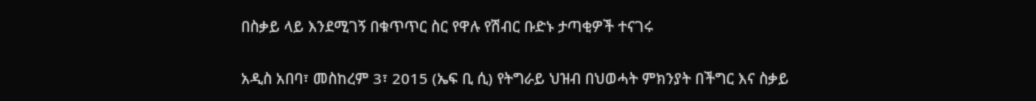በስቃይ ላይ እንደሚገኝ በቁጥጥር ስር የዋሉ የሽብር ቡድኑ ታጣቂዎች ተናገሩ

አዲስ አበባ፣ መስከረም 3፣ 2015 (ኤፍ ቢ ሲ) የትግራይ ህዝብ በህወሓት ምክንያት በችግር እና ስቃይ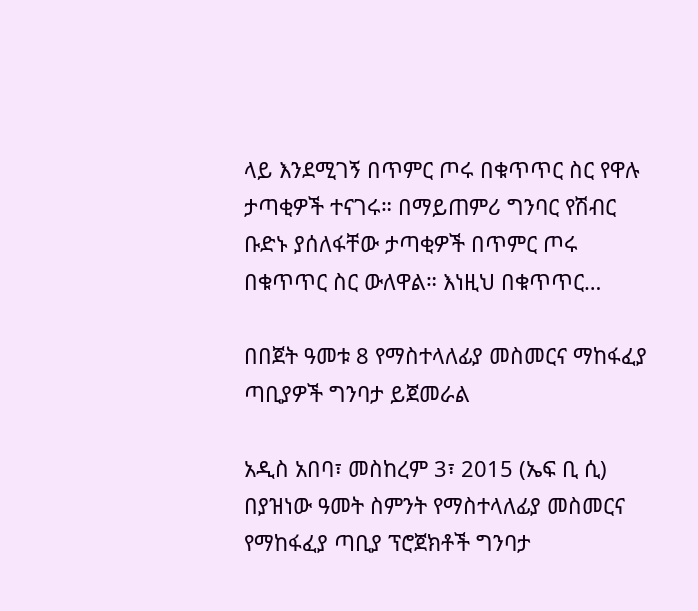ላይ እንደሚገኝ በጥምር ጦሩ በቁጥጥር ስር የዋሉ ታጣቂዎች ተናገሩ። በማይጠምሪ ግንባር የሽብር ቡድኑ ያሰለፋቸው ታጣቂዎች በጥምር ጦሩ በቁጥጥር ስር ውለዋል። እነዚህ በቁጥጥር…

በበጀት ዓመቱ 8 የማስተላለፊያ መስመርና ማከፋፈያ ጣቢያዎች ግንባታ ይጀመራል

አዲስ አበባ፣ መስከረም 3፣ 2015 (ኤፍ ቢ ሲ) በያዝነው ዓመት ስምንት የማስተላለፊያ መስመርና የማከፋፈያ ጣቢያ ፕሮጀክቶች ግንባታ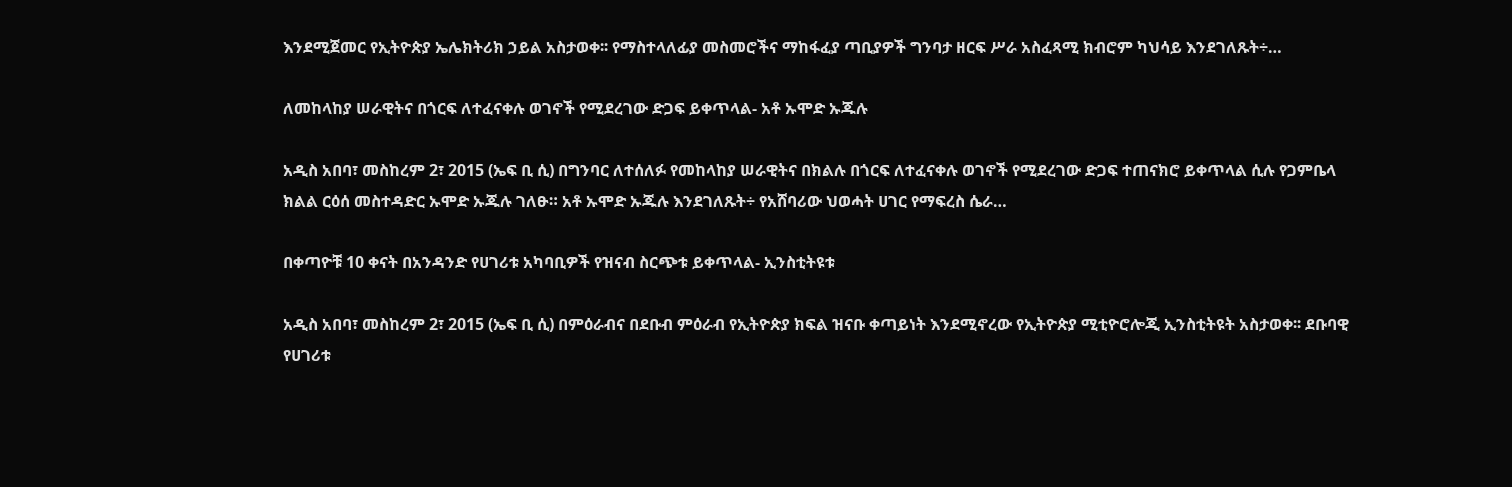እንደሚጀመር የኢትዮጵያ ኤሌክትሪክ ኃይል አስታወቀ፡፡ የማስተላለፊያ መስመሮችና ማከፋፈያ ጣቢያዎች ግንባታ ዘርፍ ሥራ አስፈጻሚ ክብሮም ካህሳይ እንደገለጹት÷…

ለመከላከያ ሠራዊትና በጎርፍ ለተፈናቀሉ ወገኖች የሚደረገው ድጋፍ ይቀጥላል- አቶ ኡሞድ ኡጁሉ

አዲስ አበባ፣ መስከረም 2፣ 2015 (ኤፍ ቢ ሲ) በግንባር ለተሰለፉ የመከላከያ ሠራዊትና በክልሉ በጎርፍ ለተፈናቀሉ ወገኖች የሚደረገው ድጋፍ ተጠናክሮ ይቀጥላል ሲሉ የጋምቤላ ክልል ርዕሰ መስተዳድር ኡሞድ ኡጁሉ ገለፁ። አቶ ኡሞድ ኡጁሉ እንደገለጹት÷ የአሸባሪው ህወሓት ሀገር የማፍረስ ሴራ…

በቀጣዮቹ 10 ቀናት በአንዳንድ የሀገሪቱ አካባቢዎች የዝናብ ስርጭቱ ይቀጥላል- ኢንስቲትዩቱ

አዲስ አበባ፣ መስከረም 2፣ 2015 (ኤፍ ቢ ሲ) በምዕራብና በደቡብ ምዕራብ የኢትዮጵያ ክፍል ዝናቡ ቀጣይነት እንደሚኖረው የኢትዮጵያ ሚቲዮሮሎጂ ኢንስቲትዩት አስታወቀ፡፡ ደቡባዊ የሀገሪቱ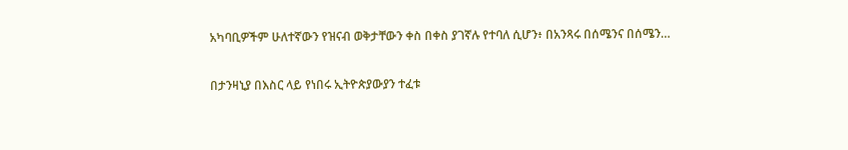አካባቢዎችም ሁለተኛውን የዝናብ ወቅታቸውን ቀስ በቀስ ያገኛሉ የተባለ ሲሆን፥ በአንጻሩ በሰሜንና በሰሜን…

በታንዛኒያ በእስር ላይ የነበሩ ኢትዮጵያውያን ተፈቱ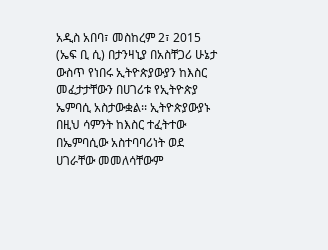አዲስ አበባ፣ መስከረም 2፣ 2015 (ኤፍ ቢ ሲ) በታንዛኒያ በአስቸጋሪ ሁኔታ ውስጥ የነበሩ ኢትዮጵያውያን ከእስር መፈታታቸውን በሀገሪቱ የኢትዮጵያ ኤምባሲ አስታውቋል፡፡ ኢትዮጵያውያኑ በዚህ ሳምንት ከእስር ተፈትተው በኤምባሲው አስተባባሪነት ወደ ሀገራቸው መመለሳቸውም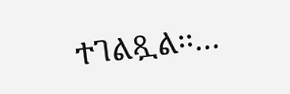ተገልጿል፡፡…